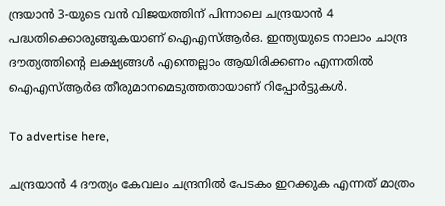ന്ദ്രയാന്‍ 3-യുടെ വന്‍ വിജയത്തിന് പിന്നാലെ ചന്ദ്രയാന്‍ 4 പദ്ധതിക്കൊരുങ്ങുകയാണ് ഐഎസ്ആര്‍ഒ. ഇന്ത്യയുടെ നാലാം ചാന്ദ്ര ദൗത്യത്തിന്റെ ലക്ഷ്യങ്ങള്‍ എന്തെല്ലാം ആയിരിക്കണം എന്നതില്‍ ഐഎസ്ആര്‍ഒ തീരുമാനമെടുത്തതായാണ് റിപ്പോര്‍ട്ടുകള്‍.

To advertise here,

ചന്ദ്രയാന്‍ 4 ദൗത്യം കേവലം ചന്ദ്രനില്‍ പേടകം ഇറക്കുക എന്നത് മാത്രം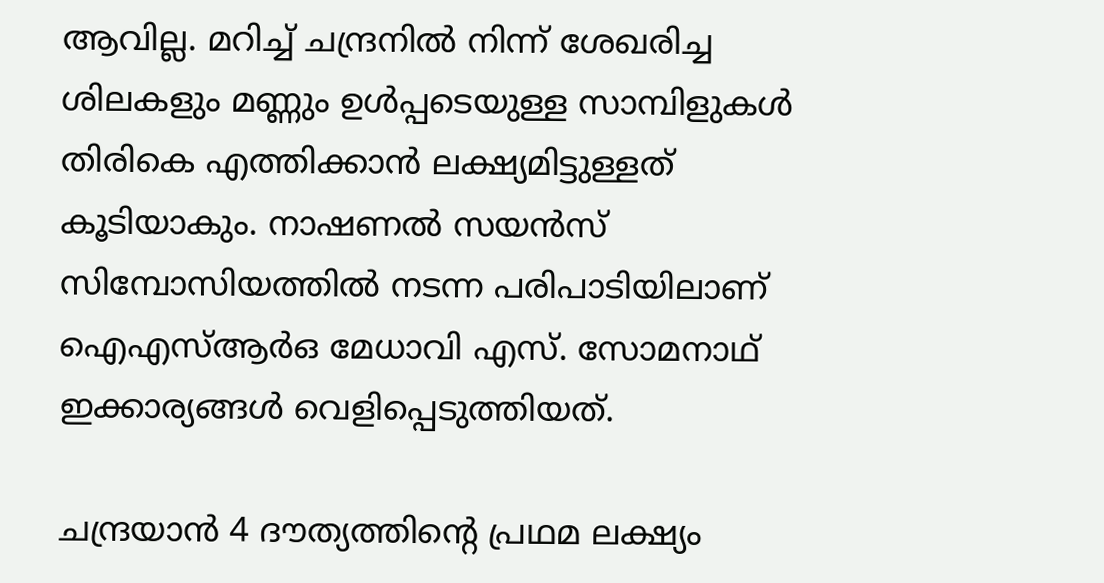ആവില്ല. മറിച്ച് ചന്ദ്രനില്‍ നിന്ന് ശേഖരിച്ച ശിലകളും മണ്ണും ഉള്‍പ്പടെയുള്ള സാമ്പിളുകള്‍ തിരികെ എത്തിക്കാന്‍ ലക്ഷ്യമിട്ടുള്ളത് കൂടിയാകും. നാഷണല്‍ സയന്‍സ് സിമ്പോസിയത്തില്‍ നടന്ന പരിപാടിയിലാണ് ഐഎസ്ആര്‍ഒ മേധാവി എസ്. സോമനാഥ് ഇക്കാര്യങ്ങള്‍ വെളിപ്പെടുത്തിയത്.

ചന്ദ്രയാന്‍ 4 ദൗത്യത്തിന്റെ പ്രഥമ ലക്ഷ്യം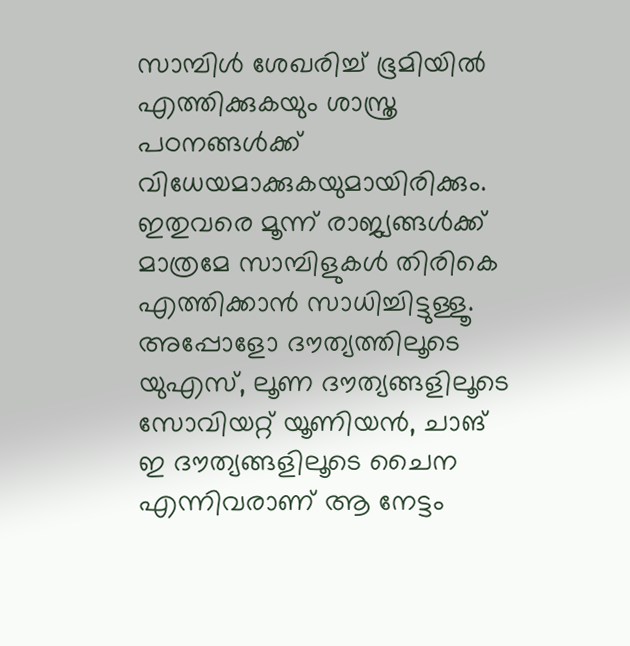സാമ്പിള്‍ ശേഖരിച്ച് ഭൂമിയില്‍ എത്തിക്കുകയും ശാസ്ത്ര പഠനങ്ങള്‍ക്ക് വിധേയമാക്കുകയുമായിരിക്കും. ഇതുവരെ മൂന്ന് രാജ്യങ്ങള്‍ക്ക് മാത്രമേ സാമ്പിളുകള്‍ തിരികെ എത്തിക്കാന്‍ സാധിച്ചിട്ടുള്ളൂ. അപ്പോളോ ദൗത്യത്തിലൂടെ യുഎസ്, ലൂണ ദൗത്യങ്ങളിലൂടെ സോവിയറ്റ് യൂണിയന്‍, ചാങ് ഇ ദൗത്യങ്ങളിലൂടെ ചൈന എന്നിവരാണ് ആ നേട്ടം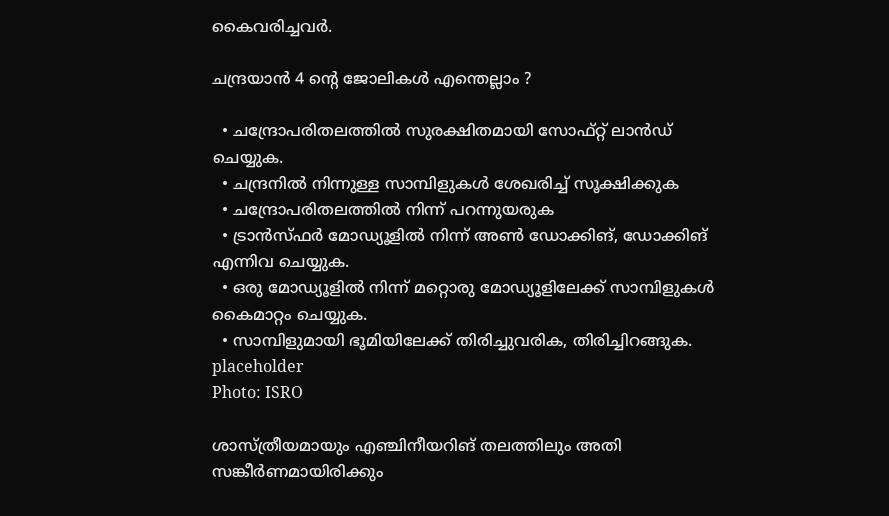കൈവരിച്ചവര്‍.

ചന്ദ്രയാന്‍ 4 ന്റെ ജോലികള്‍ എന്തെല്ലാം ?

  • ചന്ദ്രോപരിതലത്തില്‍ സുരക്ഷിതമായി സോഫ്റ്റ് ലാന്‍ഡ് ചെയ്യുക.
  • ചന്ദ്രനില്‍ നിന്നുള്ള സാമ്പിളുകള്‍ ശേഖരിച്ച് സൂക്ഷിക്കുക
  • ചന്ദ്രോപരിതലത്തില്‍ നിന്ന് പറന്നുയരുക
  • ട്രാന്‍സ്ഫര്‍ മോഡ്യൂളില്‍ നിന്ന് അണ്‍ ഡോക്കിങ്, ഡോക്കിങ് എന്നിവ ചെയ്യുക.
  • ഒരു മോഡ്യൂളില്‍ നിന്ന് മറ്റൊരു മോഡ്യൂളിലേക്ക് സാമ്പിളുകള്‍ കൈമാറ്റം ചെയ്യുക.
  • സാമ്പിളുമായി ഭൂമിയിലേക്ക് തിരിച്ചുവരിക, തിരിച്ചിറങ്ങുക.
placeholder
Photo: ISRO

ശാസ്ത്രീയമായും എഞ്ചിനീയറിങ് തലത്തിലും അതി സങ്കീര്‍ണമായിരിക്കും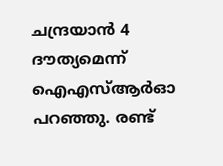ചന്ദ്രയാന്‍ 4 ദൗത്യമെന്ന് ഐഎസ്ആര്‍ഓ പറഞ്ഞു. രണ്ട്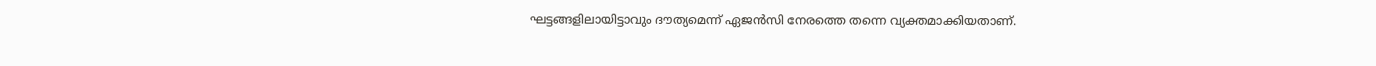ഘട്ടങ്ങളിലായിട്ടാവും ദൗത്യമെന്ന് ഏജന്‍സി നേരത്തെ തന്നെ വ്യക്തമാക്കിയതാണ്.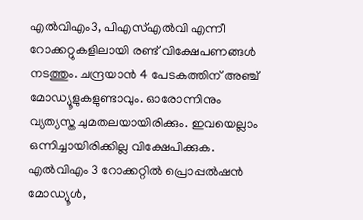എല്‍വിഎം3, പിഎസ്എല്‍വി എന്നീ റോക്കറ്റുകളിലായി രണ്ട് വിക്ഷേപണങ്ങള്‍ നടത്തും. ചന്ദ്രയാന്‍ 4 പേടകത്തിന് അഞ്ച് മോഡ്യൂളുകളുണ്ടാവും. ഓരോന്നിനും വ്യത്യസ്ത ചുമതലയായിരിക്കും. ഇവയെല്ലാം ഒന്നിച്ചായിരിക്കില്ല വിക്ഷേപിക്കുക. എല്‍വിഎം 3 റോക്കറ്റില്‍ പ്രൊപ്പല്‍ഷന്‍ മോഡ്യൂള്‍,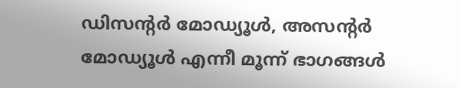ഡിസന്റര്‍ മോഡ്യൂള്‍, അസന്റര്‍ മോഡ്യൂള്‍ എന്നീ മൂന്ന് ഭാഗങ്ങള്‍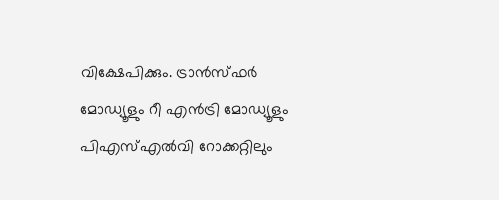വിക്ഷേപിക്കും. ട്രാന്‍സ്ഫര്‍ മോഡ്യൂളും റീ എന്‍ട്രി മോഡ്യൂളും പിഎസ്എല്‍വി റോക്കറ്റിലും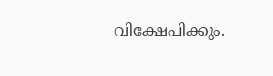വിക്ഷേപിക്കും.